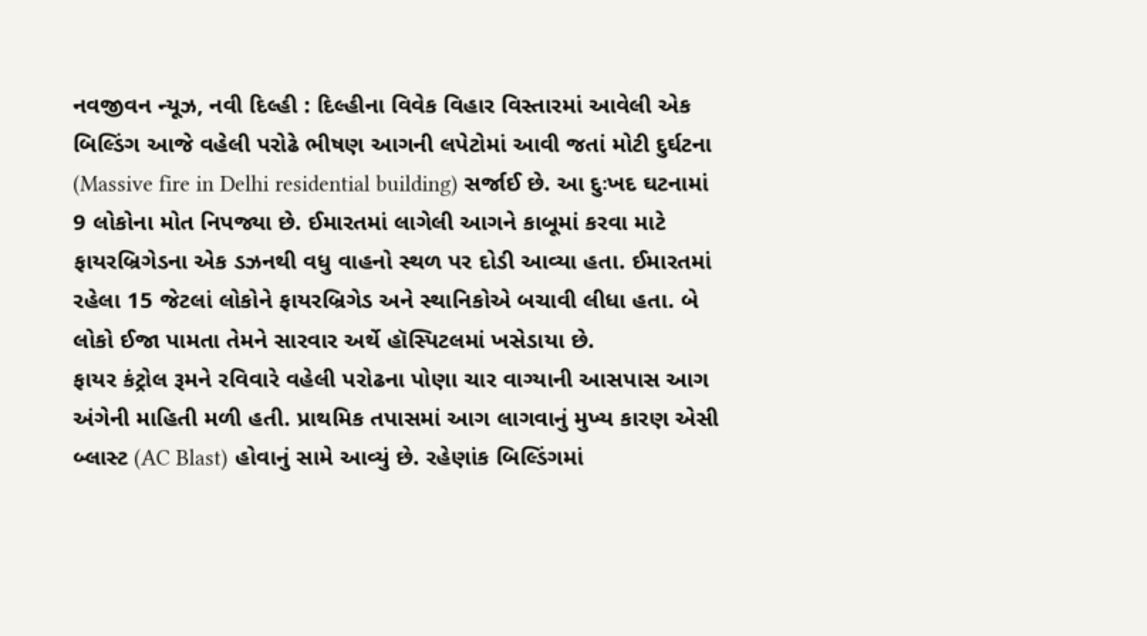નવજીવન ન્યૂઝ, નવી દિલ્હી : દિલ્હીના વિવેક વિહાર વિસ્તારમાં આવેલી એક બિલ્ડિંગ આજે વહેલી પરોઢે ભીષણ આગની લપેટોમાં આવી જતાં મોટી દુર્ઘટના (Massive fire in Delhi residential building) સર્જાઈ છે. આ દુઃખદ ઘટનામાં 9 લોકોના મોત નિપજ્યા છે. ઈમારતમાં લાગેલી આગને કાબૂમાં કરવા માટે ફાયરબ્રિગેડના એક ડઝનથી વધુ વાહનો સ્થળ પર દોડી આવ્યા હતા. ઈમારતમાં રહેલા 15 જેટલાં લોકોને ફાયરબ્રિગેડ અને સ્થાનિકોએ બચાવી લીધા હતા. બે લોકો ઈજા પામતા તેમને સારવાર અર્થે હૉસ્પિટલમાં ખસેડાયા છે.
ફાયર કંટ્રોલ રૂમને રવિવારે વહેલી પરોઢના પોણા ચાર વાગ્યાની આસપાસ આગ અંગેની માહિતી મળી હતી. પ્રાથમિક તપાસમાં આગ લાગવાનું મુખ્ય કારણ એસી બ્લાસ્ટ (AC Blast) હોવાનું સામે આવ્યું છે. રહેણાંક બિલ્ડિંગમાં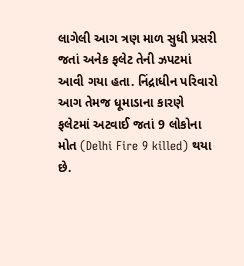લાગેલી આગ ત્રણ માળ સુધી પ્રસરી જતાં અનેક ફલેટ તેની ઝપટમાં આવી ગયા હતા. નિંદ્રાધીન પરિવારો આગ તેમજ ધૂમાડાના કારણે ફલેટમાં અટવાઈ જતાં 9 લોકોના મોત (Delhi Fire 9 killed) થયા છે.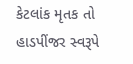કેટલાંક મૃતક તો હાડપીંજર સ્વરૂપે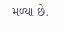મળ્યા છે.